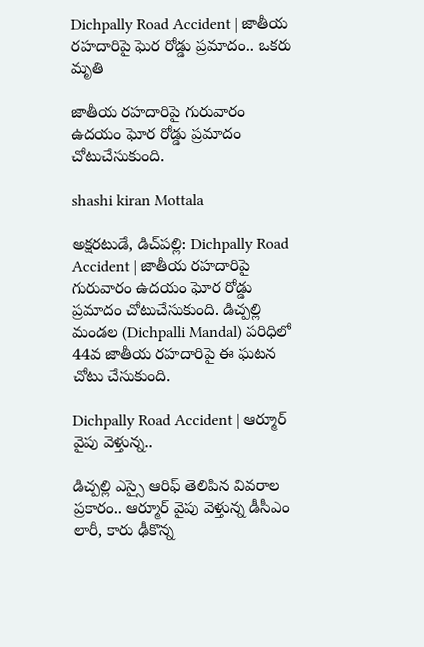Dichpally Road Accident | జాతీయ రహదారిపై ఘెర రోడ్డు ప్రమాదం.. ఒకరు మృతి

జాతీయ రహదారిపై గురువారం ఉదయం ఘోర రోడ్డు ప్రమాదం చోటుచేసుకుంది.

shashi kiran Mottala

అక్షరటుడే, డిచ్‌పల్లి: Dichpally Road Accident | జాతీయ రహదారిపై గురువారం ఉదయం ఘోర రోడ్డు ప్రమాదం చోటుచేసుకుంది. డిచ్పల్లి మండల (Dichpalli Mandal) పరిధిలో 44వ జాతీయ రహదారిపై ఈ ఘటన చోటు చేసుకుంది.

Dichpally Road Accident | ఆర్మూర్ వైపు వెళ్తున్న..

డిచ్పల్లి ఎస్సై ఆరిఫ్ తెలిపిన వివరాల ప్రకారం.. ఆర్మూర్‌ వైపు వెళ్తున్న డీసీఎం లారీ, కారు ఢీకొన్న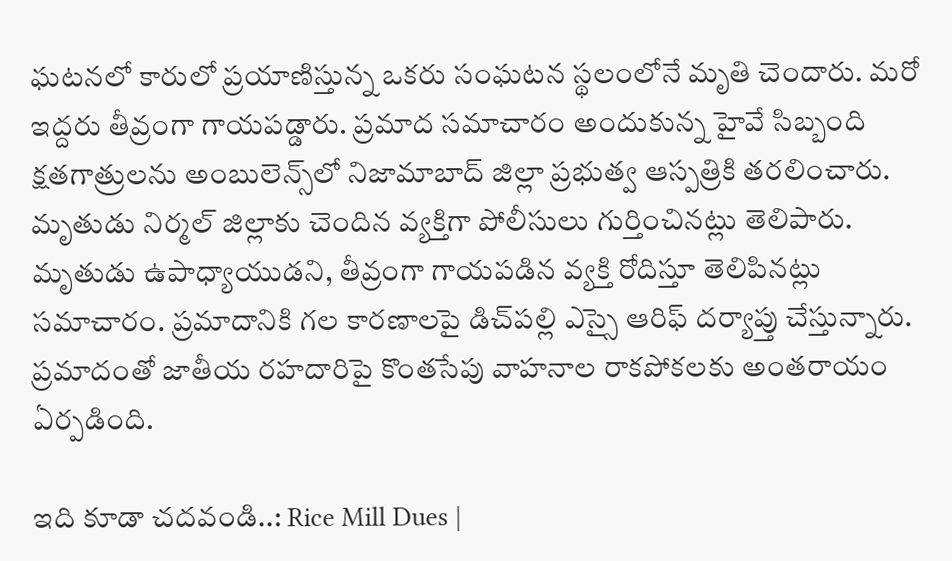ఘటనలో కారులో ప్రయాణిస్తున్న ఒకరు సంఘటన స్థలంలోనే మృతి చెందారు. మరో ఇద్దరు తీవ్రంగా గాయపడ్డారు. ప్రమాద సమాచారం అందుకున్న హైవే సిబ్బంది క్షతగాత్రులను అంబులెన్స్‌లో నిజామాబాద్‌ జిల్లా ప్రభుత్వ ఆస్పత్రికి తరలించారు. మృతుడు నిర్మల్‌ జిల్లాకు చెందిన వ్యక్తిగా పోలీసులు గుర్తించినట్లు తెలిపారు. మృతుడు ఉపాధ్యాయుడని, తీవ్రంగా గాయపడిన వ్యక్తి రోదిస్తూ తెలిపినట్లు సమాచారం. ప్రమాదానికి గల కారణాలపై డిచ్‌పల్లి ఎస్సై ఆరిఫ్ దర్యాప్తు చేస్తున్నారు. ప్రమాదంతో జాతీయ రహదారిపై కొంతసేపు వాహనాల రాకపోకలకు అంతరాయం ఏర్పడింది.

ఇది కూడా చదవండి..: Rice Mill Dues |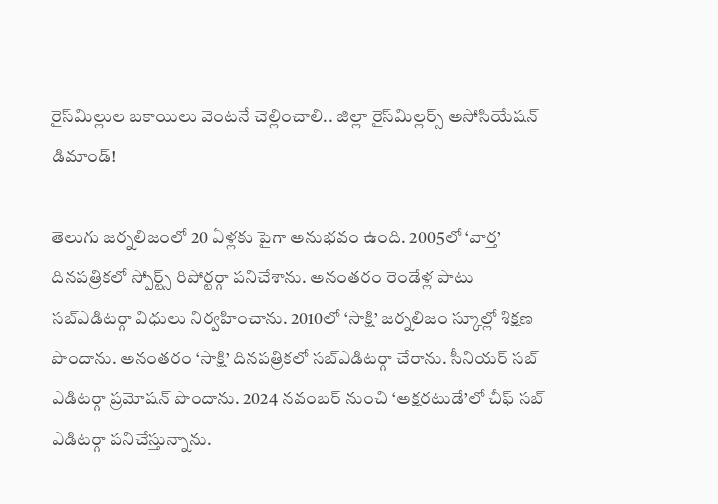రైస్‌మిల్లుల బకాయిలు వెంటనే చెల్లించాలి.. జిల్లా రైస్‌మిల్లర్స్‌ అసోసియేషన్‌ డిమాండ్‌!

తెలుగు జర్నలిజంలో 20 ఏళ్లకు పైగా అనుభవం ఉంది. 2005లో ‘వార్త’ దినపత్రికలో స్పోర్ట్స్ రిపోర్టర్గా పనిచేశాను. అనంతరం రెండేళ్ల పాటు సబ్ఎడిటర్గా విధులు నిర్వహించాను. 2010లో ‘సాక్షి’ జర్నలిజం స్కూల్లో శిక్షణ పొందాను. అనంతరం ‘సాక్షి’ దినపత్రికలో సబ్ఎడిటర్గా చేరాను. సీనియర్ సబ్ ఎడిటర్గా ప్రమోషన్ పొందాను. 2024 నవంబర్ నుంచి ‘అక్షరటుడే’లో చీఫ్ సబ్ ఎడిటర్గా పనిచేస్తున్నాను.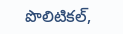పొలిటికల్,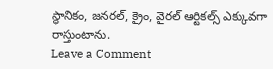స్థానికం, జనరల్, క్రైం, వైరల్ ఆర్టికల్స్ ఎక్కువగా రాస్తుంటాను.
Leave a Comment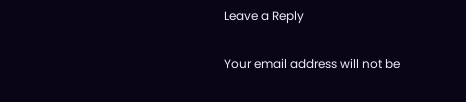Leave a Reply

Your email address will not be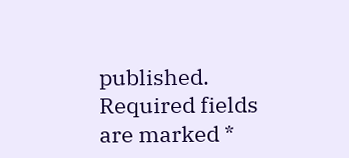published. Required fields are marked *